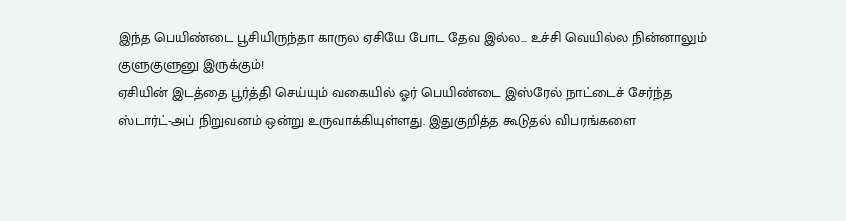இந்த பெயிண்டை பூசியிருந்தா காருல ஏசியே போட தேவ இல்ல... உச்சி வெயில்ல நின்னாலும் குளுகுளுனு இருக்கும்!
ஏசியின் இடத்தை பூர்த்தி செய்யும் வகையில் ஓர் பெயிண்டை இஸ்ரேல் நாட்டைச் சேர்ந்த ஸ்டார்ட்-அப் நிறுவனம் ஒன்று உருவாக்கியுள்ளது. இதுகுறித்த கூடுதல் விபரங்களை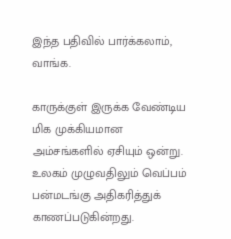இந்த பதிவில் பார்க்கலாம், வாங்க.

காருக்குள் இருக்க வேண்டிய மிக முக்கியமான அம்சங்களில் ஏசியும் ஒன்று. உலகம் முழுவதிலும் வெப்பம் பன்மடங்கு அதிகரித்துக் காணப்படுகின்றது.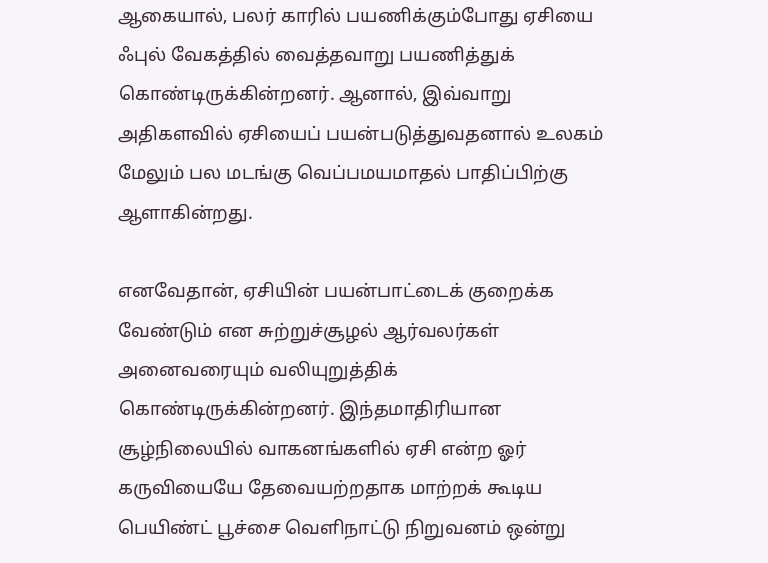ஆகையால், பலர் காரில் பயணிக்கும்போது ஏசியை ஃபுல் வேகத்தில் வைத்தவாறு பயணித்துக் கொண்டிருக்கின்றனர். ஆனால், இவ்வாறு அதிகளவில் ஏசியைப் பயன்படுத்துவதனால் உலகம் மேலும் பல மடங்கு வெப்பமயமாதல் பாதிப்பிற்கு ஆளாகின்றது.

எனவேதான், ஏசியின் பயன்பாட்டைக் குறைக்க வேண்டும் என சுற்றுச்சூழல் ஆர்வலர்கள் அனைவரையும் வலியுறுத்திக் கொண்டிருக்கின்றனர். இந்தமாதிரியான சூழ்நிலையில் வாகனங்களில் ஏசி என்ற ஓர் கருவியையே தேவையற்றதாக மாற்றக் கூடிய பெயிண்ட் பூச்சை வெளிநாட்டு நிறுவனம் ஒன்று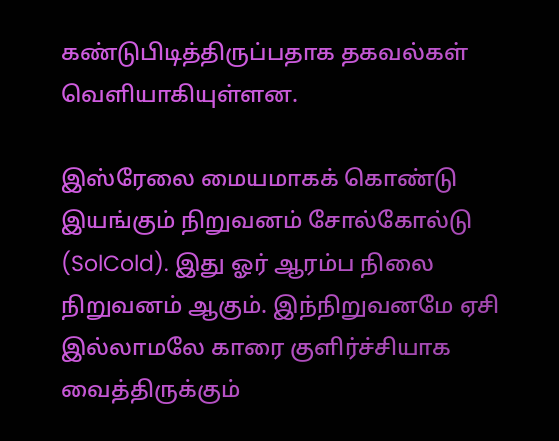கண்டுபிடித்திருப்பதாக தகவல்கள் வெளியாகியுள்ளன.

இஸ்ரேலை மையமாகக் கொண்டு இயங்கும் நிறுவனம் சோல்கோல்டு (SolCold). இது ஓர் ஆரம்ப நிலை நிறுவனம் ஆகும். இந்நிறுவனமே ஏசி இல்லாமலே காரை குளிர்ச்சியாக வைத்திருக்கும்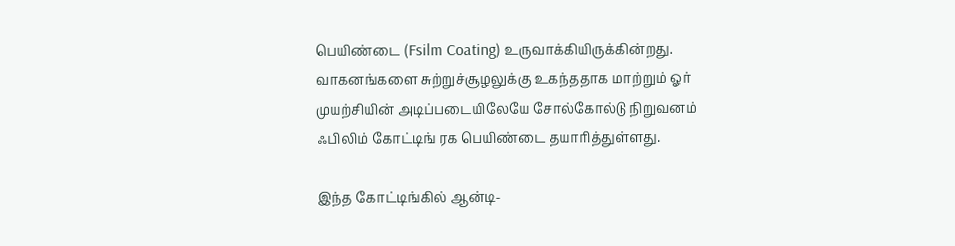பெயிண்டை (Fsilm Coating) உருவாக்கியிருக்கின்றது. வாகனங்களை சுற்றுச்சூழலுக்கு உகந்ததாக மாற்றும் ஓர் முயற்சியின் அடிப்படையிலேயே சோல்கோல்டு நிறுவனம் ஃபிலிம் கோட்டிங் ரக பெயிண்டை தயாரித்துள்ளது.

இந்த கோட்டிங்கில் ஆன்டி-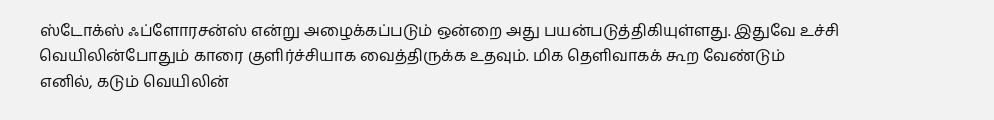ஸ்டோக்ஸ் ஃப்ளோரசன்ஸ் என்று அழைக்கப்படும் ஒன்றை அது பயன்படுத்திகியுள்ளது. இதுவே உச்சி வெயிலின்போதும் காரை குளிர்ச்சியாக வைத்திருக்க உதவும். மிக தெளிவாகக் கூற வேண்டும் எனில், கடும் வெயிலின்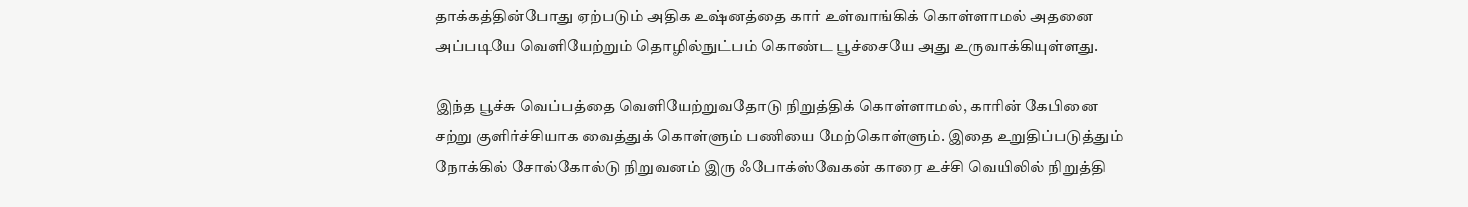தாக்கத்தின்போது ஏற்படும் அதிக உஷ்னத்தை கார் உள்வாங்கிக் கொள்ளாமல் அதனை அப்படியே வெளியேற்றும் தொழில்நுட்பம் கொண்ட பூச்சையே அது உருவாக்கியுள்ளது.

இந்த பூச்சு வெப்பத்தை வெளியேற்றுவதோடு நிறுத்திக் கொள்ளாமல், காரின் கேபினை சற்று குளிர்ச்சியாக வைத்துக் கொள்ளும் பணியை மேற்கொள்ளும். இதை உறுதிப்படுத்தும் நோக்கில் சோல்கோல்டு நிறுவனம் இரு ஃபோக்ஸ்வேகன் காரை உச்சி வெயிலில் நிறுத்தி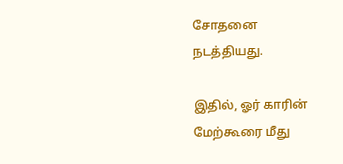சோதனை நடத்தியது.

இதில், ஓர் காரின் மேற்கூரை மீது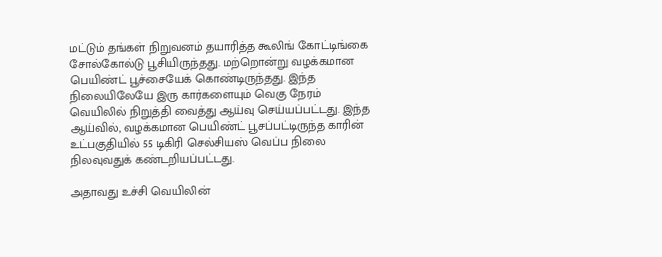மட்டும் தங்கள் நிறுவனம் தயாரித்த கூலிங் கோட்டிங்கை சோல்கோல்டு பூசியிருந்தது. மற்றொன்று வழக்கமான பெயிண்ட் பூச்சையேக் கொண்டிருந்தது. இந்த நிலையிலேயே இரு கார்களையும் வெகு நேரம் வெயிலில் நிறுத்தி வைத்து ஆய்வு செய்யப்பட்டது. இந்த ஆய்வில், வழக்கமான பெயிண்ட் பூசப்பட்டிருந்த காரின் உட்பகுதியில் 55 டிகிரி செல்சியஸ் வெப்ப நிலை நிலவுவதுக் கண்டறியப்பட்டது.

அதாவது உச்சி வெயிலின்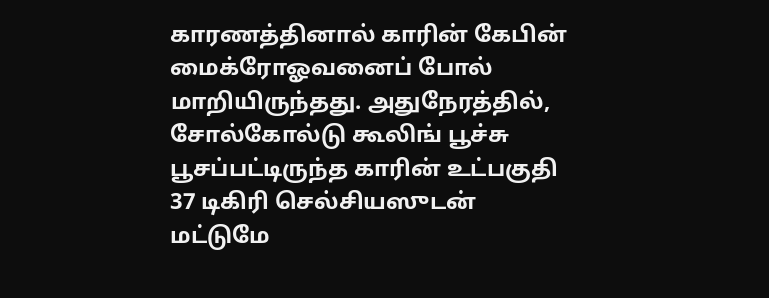காரணத்தினால் காரின் கேபின் மைக்ரோஓவனைப் போல் மாறியிருந்தது. அதுநேரத்தில், சோல்கோல்டு கூலிங் பூச்சு பூசப்பட்டிருந்த காரின் உட்பகுதி 37 டிகிரி செல்சியஸுடன் மட்டுமே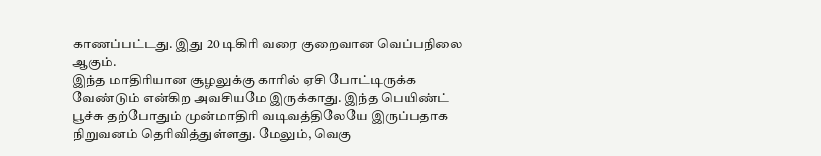காணப்பட்டது. இது 20 டிகிரி வரை குறைவான வெப்பநிலை ஆகும்.
இந்த மாதிரியான சூழலுக்கு காரில் ஏசி போட்டிருக்க வேண்டும் என்கிற அவசியமே இருக்காது. இந்த பெயிண்ட் பூச்சு தற்போதும் முன்மாதிரி வடிவத்திலேயே இருப்பதாக நிறுவனம் தெரிவித்துள்ளது. மேலும், வெகு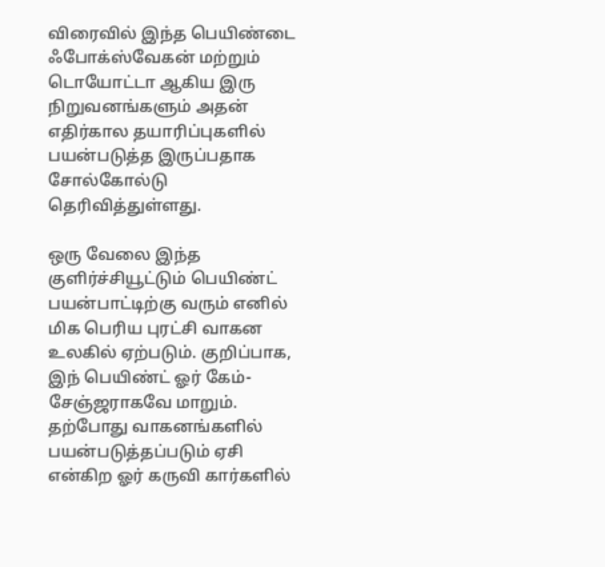விரைவில் இந்த பெயிண்டை ஃபோக்ஸ்வேகன் மற்றும் டொயோட்டா ஆகிய இரு நிறுவனங்களும் அதன் எதிர்கால தயாரிப்புகளில் பயன்படுத்த இருப்பதாக சோல்கோல்டு தெரிவித்துள்ளது.

ஒரு வேலை இந்த குளிர்ச்சியூட்டும் பெயிண்ட் பயன்பாட்டிற்கு வரும் எனில் மிக பெரிய புரட்சி வாகன உலகில் ஏற்படும். குறிப்பாக, இந் பெயிண்ட் ஓர் கேம்-சேஞ்ஜராகவே மாறும். தற்போது வாகனங்களில் பயன்படுத்தப்படும் ஏசி என்கிற ஓர் கருவி கார்களில்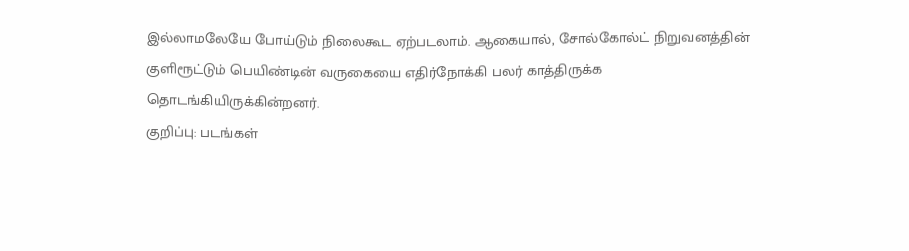இல்லாமலேயே போய்டும் நிலைகூட ஏற்படலாம். ஆகையால், சோல்கோல்ட் நிறுவனத்தின் குளிரூட்டும் பெயிண்டின் வருகையை எதிர்நோக்கி பலர் காத்திருக்க தொடங்கியிருக்கின்றனர்.
குறிப்பு: படங்கள்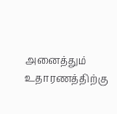அனைத்தும் உதாரணத்திற்கு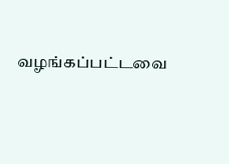வழங்கப்பட்டவை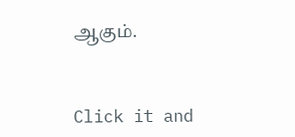ஆகும்.


Click it and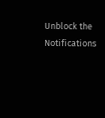Unblock the Notifications